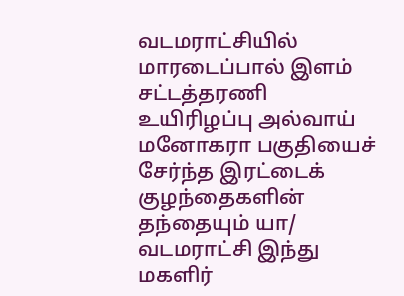வடமராட்சியில் மாரடைப்பால் இளம் சட்டத்தரணி உயிரிழப்பு அல்வாய் மனோகரா பகுதியைச் சேர்ந்த இரட்டைக் குழந்தைகளின் தந்தையும் யா/ வடமராட்சி இந்து மகளிர்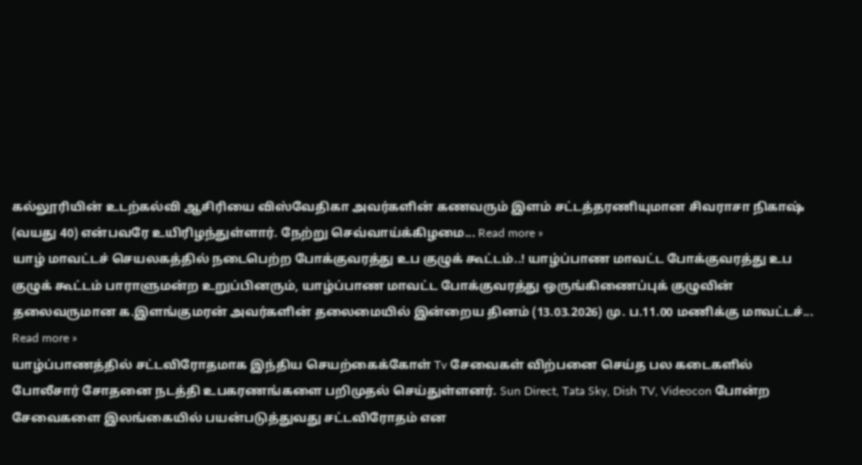கல்லூரியின் உடற்கல்வி ஆசிரியை விஸ்வேதிகா அவர்களின் கணவரும் இளம் சட்டத்தரணியுமான சிவராசா நிகாஷ் (வயது 40) என்பவரே உயிரிழந்துள்ளார். நேற்று செவ்வாய்க்கிழமை... Read more »
யாழ் மாவட்டச் செயலகத்தில் நடைபெற்ற போக்குவரத்து உப குழுக் கூட்டம்..! யாழ்ப்பாண மாவட்ட போக்குவரத்து உப குழுக் கூட்டம் பாராளுமன்ற உறுப்பினரும், யாழ்ப்பாண மாவட்ட போக்குவரத்து ஒருங்கிணைப்புக் குழுவின் தலைவருமான க.இளங்குமரன் அவர்களின் தலைமையில் இன்றைய தினம் (13.03.2026) மு. ப.11.00 மணிக்கு மாவட்டச்... Read more »
யாழ்ப்பாணத்தில் சட்டவிரோதமாக இந்திய செயற்கைக்கோள் Tv சேவைகள் விற்பனை செய்த பல கடைகளில் போலீசார் சோதனை நடத்தி உபகரணங்களை பறிமுதல் செய்துள்ளனர். Sun Direct, Tata Sky, Dish TV, Videocon போன்ற சேவைகளை இலங்கையில் பயன்படுத்துவது சட்டவிரோதம் என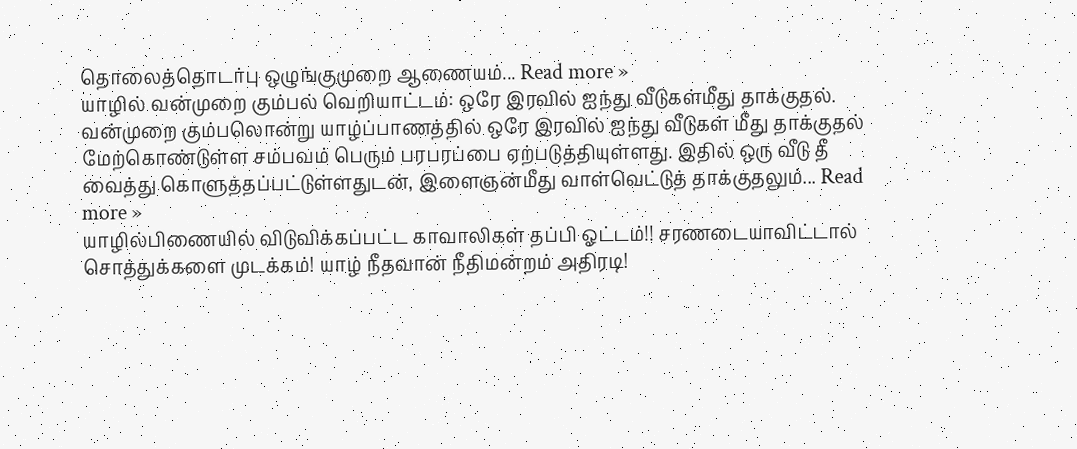தொலைத்தொடர்பு ஒழுங்குமுறை ஆணையம்... Read more »
யாழில் வன்முறை கும்பல் வெறியாட்டம்: ஒரே இரவில் ஐந்து வீடுகள்மீது தாக்குதல். வன்முறை கும்பலொன்று யாழ்ப்பாணத்தில் ஒரே இரவில் ஐந்து வீடுகள் மீது தாக்குதல் மேற்கொண்டுள்ள சம்பவம் பெரும் பரபரப்பை ஏற்படுத்தியுள்ளது. இதில் ஒரு வீடு தீ வைத்து கொளுத்தப்பட்டுள்ளதுடன், இளைஞன்மீது வாள்வெட்டுத் தாக்குதலும்... Read more »
யாழில்பிணையில் விடுவிக்கப்பட்ட காவாலிகள் தப்பி ஓட்டம்!! சரணடையாவிட்டால் சொத்துக்களை முடக்கம்! யாழ் நீதவான் நீதிமன்றம் அதிரடி!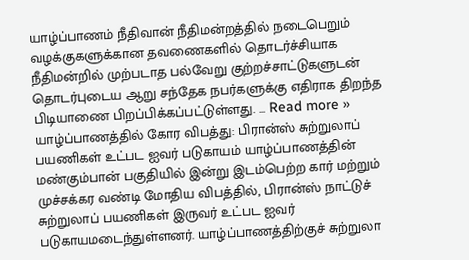யாழ்ப்பாணம் நீதிவான் நீதிமன்றத்தில் நடைபெறும் வழக்குகளுக்கான தவணைகளில் தொடர்ச்சியாக நீதிமன்றில் முற்படாத பல்வேறு குற்றச்சாட்டுகளுடன் தொடர்புடைய ஆறு சந்தேக நபர்களுக்கு எதிராக திறந்த பிடியாணை பிறப்பிக்கப்பட்டுள்ளது. ... Read more »
யாழ்ப்பாணத்தில் கோர விபத்து: பிரான்ஸ் சுற்றுலாப் பயணிகள் உட்பட ஐவர் படுகாயம் யாழ்ப்பாணத்தின் மண்கும்பான் பகுதியில் இன்று இடம்பெற்ற கார் மற்றும் முச்சக்கர வண்டி மோதிய விபத்தில், பிரான்ஸ் நாட்டுச் சுற்றுலாப் பயணிகள் இருவர் உட்பட ஐவர் படுகாயமடைந்துள்ளனர். யாழ்ப்பாணத்திற்குச் சுற்றுலா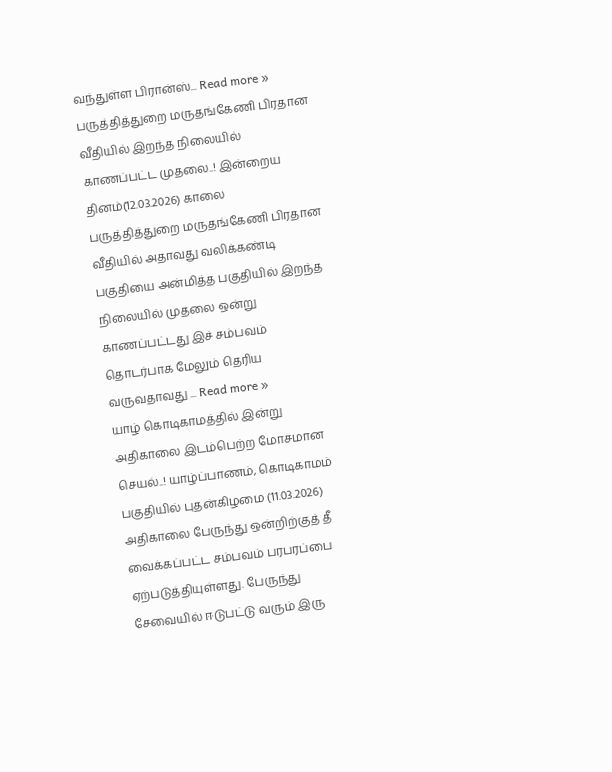வந்துள்ள பிரான்ஸ்... Read more »
பருத்தித்துறை மருதங்கேணி பிரதான வீதியில் இறந்த நிலையில் காணப்பட்ட முதலை..! இன்றைய தினம்(12.03.2026) காலை பருத்தித்துறை மருதங்கேணி பிரதான வீதியில் அதாவது வலிக்கண்டி பகுதியை அன்மித்த பகுதியில் இறந்த நிலையில் முதலை ஒன்று காணப்பட்டது இச் சம்பவம் தொடர்பாக மேலும் தெரிய வருவதாவது ... Read more »
யாழ் கொடிகாமத்தில் இன்று அதிகாலை இடம்பெற்ற மோசமான செயல்..! யாழ்ப்பாணம், கொடிகாமம் பகுதியில் புதன்கிழமை (11.03.2026) அதிகாலை பேருந்து ஒன்றிற்குத் தீ வைக்கப்பட்ட சம்பவம் பரபரப்பை ஏற்படுத்தியுள்ளது. பேருந்து சேவையில் ஈடுபட்டு வரும் இரு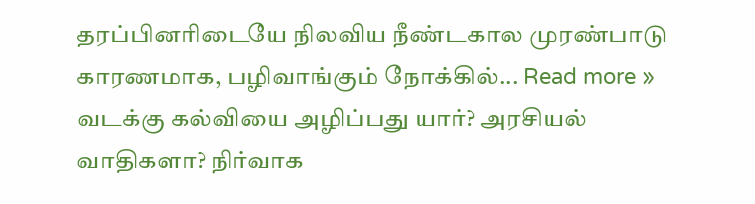தரப்பினரிடையே நிலவிய நீண்டகால முரண்பாடு காரணமாக, பழிவாங்கும் நோக்கில்... Read more »
வடக்கு கல்வியை அழிப்பது யார்? அரசியல் வாதிகளா? நிர்வாக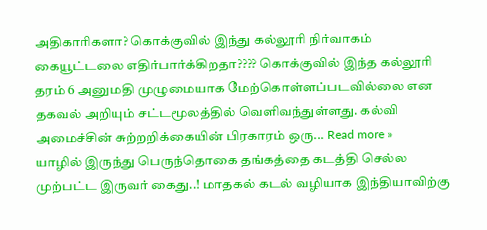அதிகாரிகளா? கொக்குவில் இந்து கல்லூரி நிர்வாகம் கையூட்டலை எதிர்பார்க்கிறதா???? கொக்குவில் இந்த கல்லூரி தரம் 6 அனுமதி முழுமையாக மேற்கொள்ளப்படவில்லை என தகவல் அறியும் சட்டமூலத்தில் வெளிவந்துள்ளது. கல்வி அமைச்சின் சுற்றறிக்கையின் பிரகாரம் ஒரு... Read more »
யாழில் இருந்து பெருந்தொகை தங்கத்தை கடத்தி செல்ல முற்பட்ட இருவர் கைது..! மாதகல் கடல் வழியாக இந்தியாவிற்கு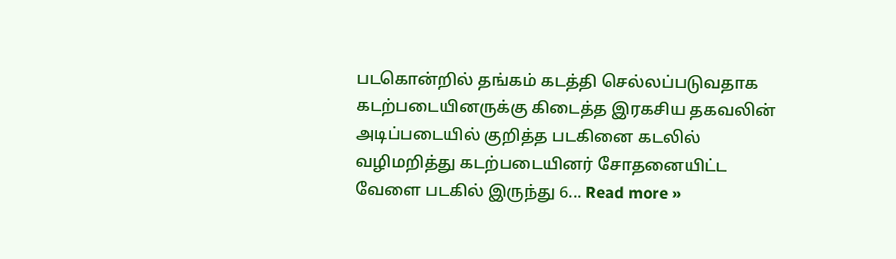படகொன்றில் தங்கம் கடத்தி செல்லப்படுவதாக கடற்படையினருக்கு கிடைத்த இரகசிய தகவலின் அடிப்படையில் குறித்த படகினை கடலில் வழிமறித்து கடற்படையினர் சோதனையிட்ட வேளை படகில் இருந்து 6... Read more »